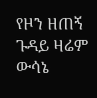የዞን ዘጠኝ ጉዳይ ዛሬም ውሳኔ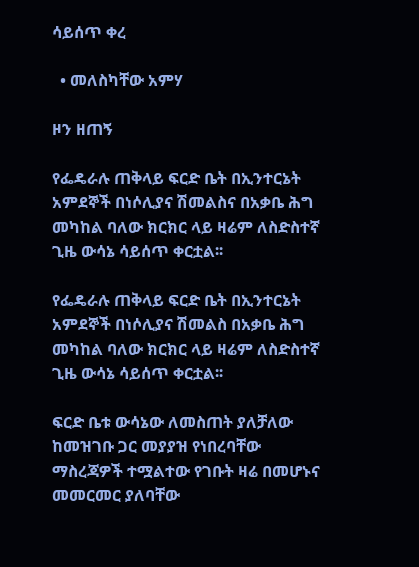ሳይሰጥ ቀረ

  • መለስካቸው አምሃ

ዞን ዘጠኝ

የፌዴራሉ ጠቅላይ ፍርድ ቤት በኢንተርኔት አምደኞች በነሶሊያና ሽመልስና በአቃቤ ሕግ መካከል ባለው ክርክር ላይ ዛሬም ለስድስተኛ ጊዜ ውሳኔ ሳይሰጥ ቀርቷል፡፡

የፌዴራሉ ጠቅላይ ፍርድ ቤት በኢንተርኔት አምደኞች በነሶሊያና ሽመልስ በአቃቤ ሕግ መካከል ባለው ክርክር ላይ ዛሬም ለስድስተኛ ጊዜ ውሳኔ ሳይሰጥ ቀርቷል፡፡

ፍርድ ቤቱ ውሳኔው ለመስጠት ያለቻለው ከመዝገቡ ጋር መያያዝ የነበረባቸው ማስረጃዎች ተሟልተው የገቡት ዛሬ በመሆኑና መመርመር ያለባቸው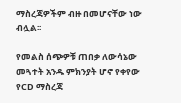ማስረጃዎችም ብዙ በመሆናቸው ነው ብሏል፡፡

የመልስ ሰጭዎቹ ጠበቃ ለውሳኔው መጓተት አንዱ ምክንያት ሆኖ የቀየው የCD ማስረጃ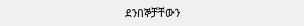ደንበኞቻቸውን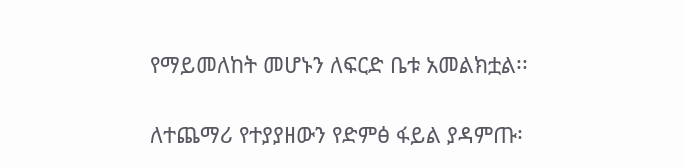የማይመለከት መሆኑን ለፍርድ ቤቱ አመልክቷል፡፡

ለተጨማሪ የተያያዘውን የድምፅ ፋይል ያዳምጡ፡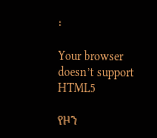፡

Your browser doesn’t support HTML5

የዞን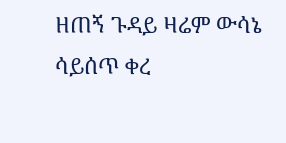ዘጠኝ ጉዳይ ዛሬም ውሳኔ ሳይሰጥ ቀረ